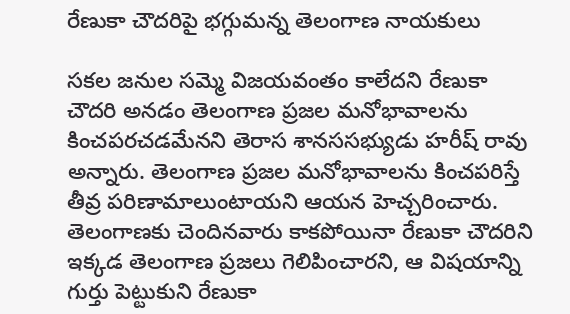రేణుకా చౌదరిపై భగ్గుమన్న తెలంగాణ నాయకులు

సకల జనుల సమ్మె విజయవంతం కాలేదని రేణుకా చౌదరి అనడం తెలంగాణ ప్రజల మనోభావాలను కించపరచడమేనని తెరాస శానససభ్యుడు హరీష్ రావు అన్నారు. తెలంగాణ ప్రజల మనోభావాలను కించపరిస్తే తీవ్ర పరిణామాలుంటాయని ఆయన హెచ్చరించారు. తెలంగాణకు చెందినవారు కాకపోయినా రేణుకా చౌదరిని ఇక్కడ తెలంగాణ ప్రజలు గెలిపించారని, ఆ విషయాన్ని గుర్తు పెట్టుకుని రేణుకా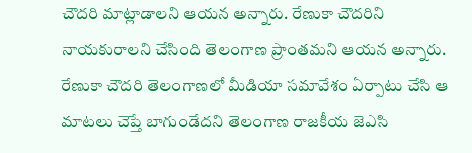చౌదరి మాట్లాడాలని ఆయన అన్నారు. రేణుకా చౌదరిని నాయకురాలని చేసింది తెలంగాణ ప్రాంతమని ఆయన అన్నారు.
రేణుకా చౌదరి తెలంగాణలో మీడియా సమావేశం ఏర్పాటు చేసి ఆ మాటలు చెప్తే బాగుండేదని తెలంగాణ రాజకీయ జెఎసి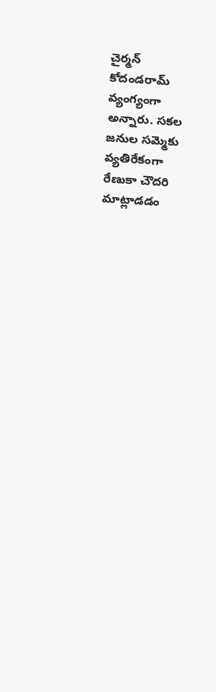చైర్మన్ కోదండరామ్ వ్యంగ్యంగా అన్నారు. సకల జనుల సమ్మెకు వ్యతిరేకంగా రేణుకా చౌదరి మాట్లాడడం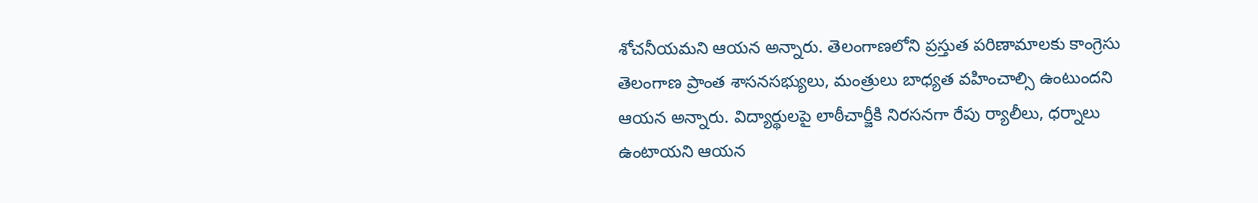శోచనీయమని ఆయన అన్నారు. తెలంగాణలోని ప్రస్తుత పరిణామాలకు కాంగ్రెసు తెలంగాణ ప్రాంత శాసనసభ్యులు, మంత్రులు బాధ్యత వహించాల్సి ఉంటుందని ఆయన అన్నారు. విద్యార్థులపై లాఠీచార్జీకి నిరసనగా రేపు ర్యాలీలు, ధర్నాలు ఉంటాయని ఆయన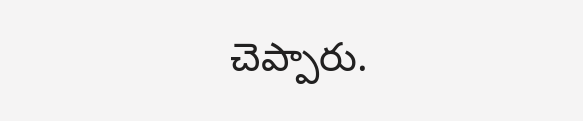చెప్పారు.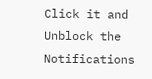Click it and Unblock the Notifications